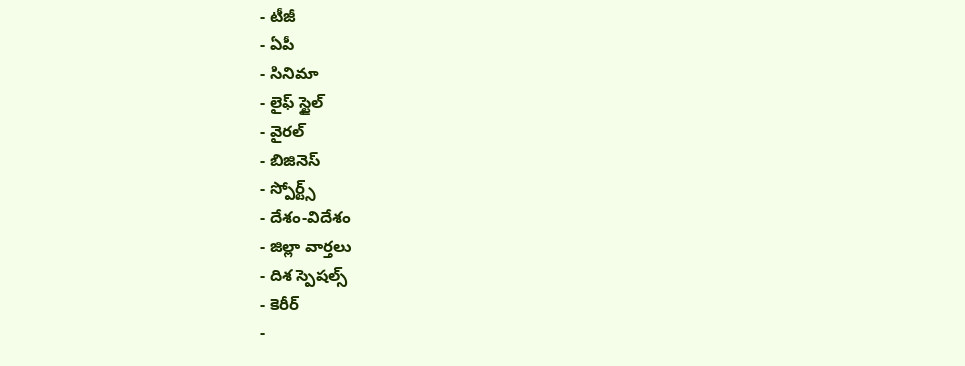- టీజీ
- ఏపీ
- సినిమా
- లైఫ్ స్టైల్
- వైరల్
- బిజినెస్
- స్పోర్ట్స్
- దేశం-విదేశం
- జిల్లా వార్తలు
- దిశ స్పెషల్స్
- కెరీర్
-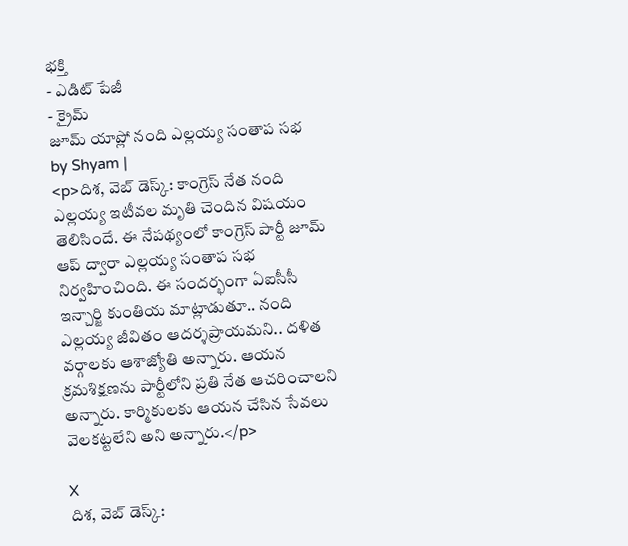భక్తి
- ఎడిట్ పేజీ
- క్రైమ్
జూమ్ యాప్లో నంది ఎల్లయ్య సంతాప సభ
by Shyam |
<p>దిశ, వెబ్ డెస్క్: కాంగ్రెస్ నేత నంది ఎల్లయ్య ఇటీవల మృతి చెందిన విషయం తెలిసిందే. ఈ నేపథ్యంలో కాంగ్రెస్ పార్టీ జూమ్ ఆప్ ద్వారా ఎల్లయ్య సంతాప సభ నిర్వహించింది. ఈ సందర్భంగా ఏఐసీసీ ఇన్చార్జి కుంతియ మాట్లాడుతూ.. నంది ఎల్లయ్య జీవితం ఆదర్శప్రాయమని.. దళిత వర్గాలకు ఆశాజ్యోతి అన్నారు. ఆయన క్రమశిక్షణను పార్టీలోని ప్రతి నేత ఆచరించాలని అన్నారు. కార్మికులకు ఆయన చేసిన సేవలు వెలకట్టలేని అని అన్నారు.</p>

X
దిశ, వెబ్ డెస్క్: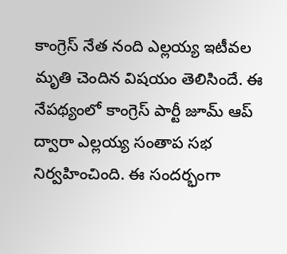కాంగ్రెస్ నేత నంది ఎల్లయ్య ఇటీవల మృతి చెందిన విషయం తెలిసిందే. ఈ నేపథ్యంలో కాంగ్రెస్ పార్టీ జూమ్ ఆప్ ద్వారా ఎల్లయ్య సంతాప సభ నిర్వహించింది. ఈ సందర్భంగా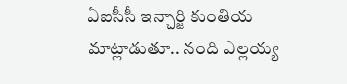ఏఐసీసీ ఇన్చార్జి కుంతియ మాట్లాడుతూ.. నంది ఎల్లయ్య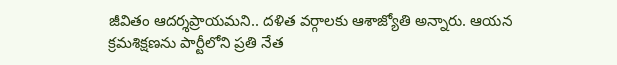జీవితం ఆదర్శప్రాయమని.. దళిత వర్గాలకు ఆశాజ్యోతి అన్నారు. ఆయన క్రమశిక్షణను పార్టీలోని ప్రతి నేత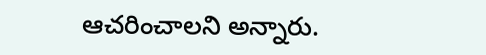ఆచరించాలని అన్నారు.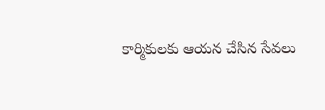కార్మికులకు ఆయన చేసిన సేవలు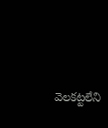వెలకట్టలేని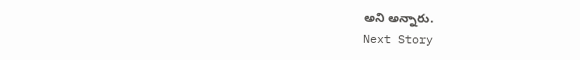అని అన్నారు.
Next Story